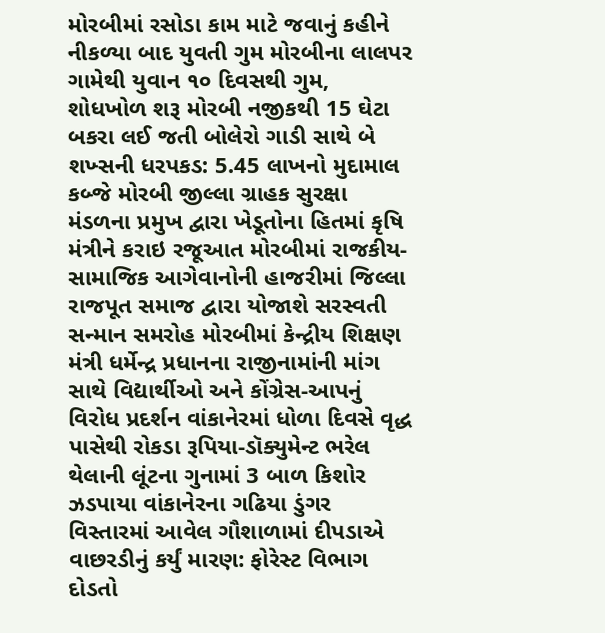મોરબીમાં રસોડા કામ માટે જવાનું કહીને નીકળ્યા બાદ યુવતી ગુમ મોરબીના લાલપર ગામેથી યુવાન ૧૦ દિવસથી ગુમ, શોધખોળ શરૂ મોરબી નજીકથી 15 ઘેટા બકરા લઈ જતી બોલેરો ગાડી સાથે બે શખ્સની ધરપકડ: 5.45 લાખનો મુદામાલ કબ્જે મોરબી જીલ્લા ગ્રાહક સુરક્ષા મંડળના પ્રમુખ દ્વારા ખેડૂતોના હિતમાં કૃષિ મંત્રીને કરાઇ રજૂઆત મોરબીમાં રાજકીય-સામાજિક આગેવાનોની હાજરીમાં જિલ્લા રાજપૂત સમાજ દ્વારા યોજાશે સરસ્વતી સન્માન સમરોહ મોરબીમાં કેન્દ્રીય શિક્ષણ મંત્રી ધર્મેન્દ્ર પ્રધાનના રાજીનામાંની માંગ સાથે વિદ્યાર્થીઓ અને કોંગ્રેસ-આપનું વિરોધ પ્રદર્શન વાંકાનેરમાં ધોળા દિવસે વૃદ્ધ પાસેથી રોકડા રૂપિયા-ડૉક્યુમેન્ટ ભરેલ થેલાની લૂંટના ગુનામાં 3 બાળ કિશોર ઝડપાયા વાંકાનેરના ગઢિયા ડુંગર વિસ્તારમાં આવેલ ગૌશાળામાં દીપડાએ વાછરડીનું કર્યું મારણ: ફોરેસ્ટ વિભાગ દોડતો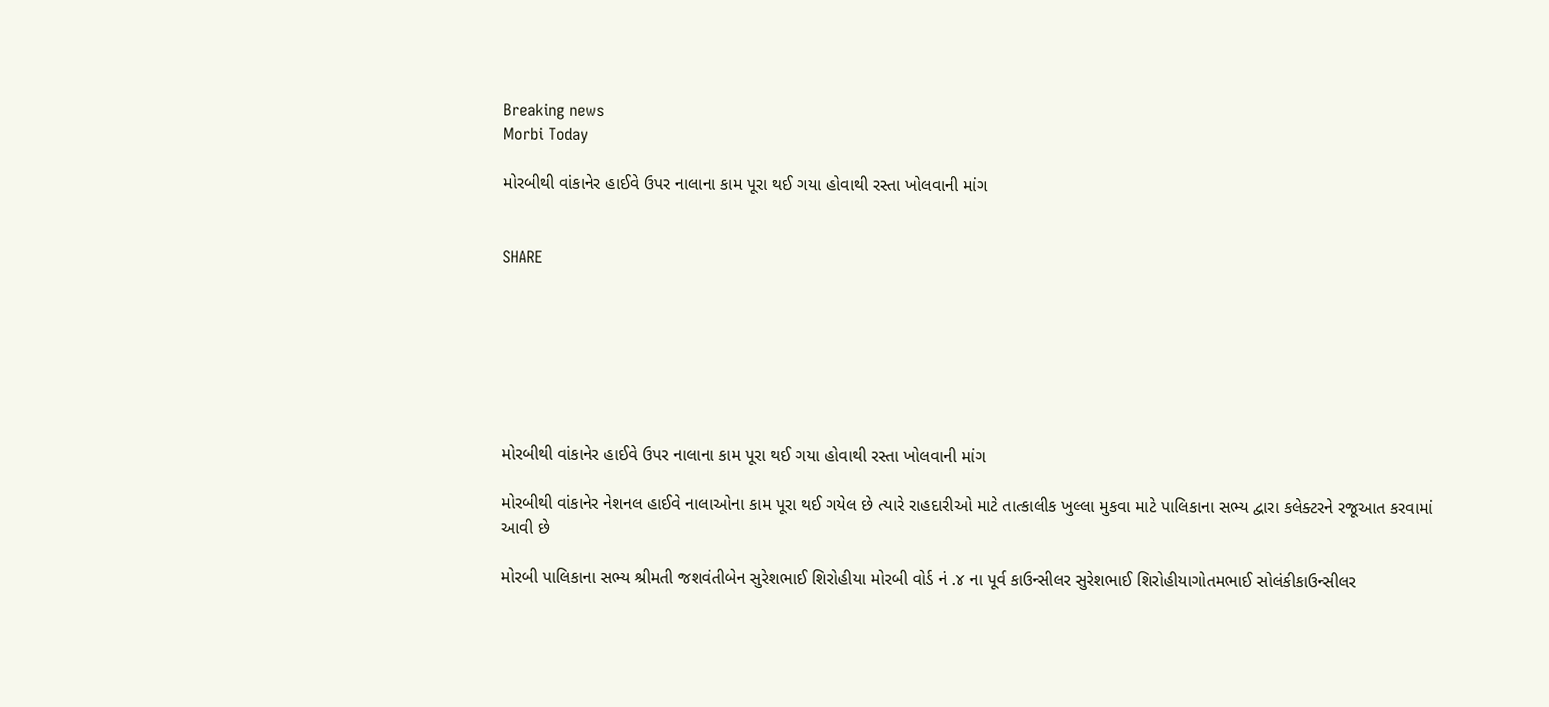Breaking news
Morbi Today

મોરબીથી વાંકાનેર હાઈવે ઉપર નાલાના કામ પૂરા થઈ ગયા હોવાથી રસ્તા ખોલવાની માંગ


SHARE







મોરબીથી વાંકાનેર હાઈવે ઉપર નાલાના કામ પૂરા થઈ ગયા હોવાથી રસ્તા ખોલવાની માંગ

મોરબીથી વાંકાનેર નેશનલ હાઈવે નાલાઓના કામ પૂરા થઈ ગયેલ છે ત્યારે રાહદારીઓ માટે તાત્કાલીક ખુલ્લા મુકવા માટે પાલિકાના સભ્ય દ્વારા કલેક્ટરને રજૂઆત કરવામાં આવી છે

મોરબી પાલિકાના સભ્ય શ્રીમતી જશવંતીબેન સુરેશભાઈ શિરોહીયા મોરબી વોર્ડ નં .૪ ના પૂર્વ કાઉન્સીલર સુરેશભાઈ શિરોહીયાગોતમભાઈ સોલંકીકાઉન્સીલર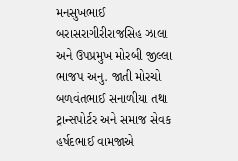મનસુખભાઈ બરાસરાગીરીરાજસિહ ઝાલા અને ઉપપ્રમુખ મોરબી જીલ્લા ભાજપ અનુ. જાતી મોરચો બળવંતભાઈ સનાળીયા તથા ટ્રાન્સપોર્ટર અને સમાજ સેવક હર્ષદભાઈ વામજાએ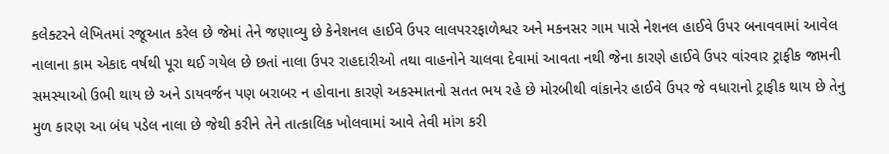કલેક્ટરને લેખિતમાં રજૂઆત કરેલ છે જેમાં તેને જણાવ્યુ છે કેનેશનલ હાઈવે ઉપર લાલપરરફાળેશ્વર અને મકનસર ગામ પાસે નેશનલ હાઈવે ઉપર બનાવવામાં આવેલ નાલાના કામ એકાદ વર્ષથી પૂરા થઈ ગયેલ છે છતાં નાલા ઉપર રાહદારીઓ તથા વાહનોને ચાલવા દેવામાં આવતા નથી જેના કારણે હાઈવે ઉપર વાંરવાર ટ્રાફીક જામની સમસ્યાઓ ઉભી થાય છે અને ડાયવર્જન પણ બરાબર ન હોવાના કારણે અકસ્માતનો સતત ભય રહે છે મોરબીથી વાંકાનેર હાઈવે ઉપર જે વધારાનો ટ્રાફીક થાય છે તેનુ મુળ કારણ આ બંધ પડેલ નાલા છે જેથી કરીને તેને તાત્કાલિક ખોલવામાં આવે તેવી માંગ કરી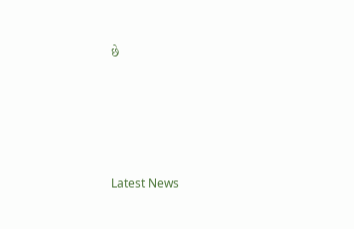છે






Latest News